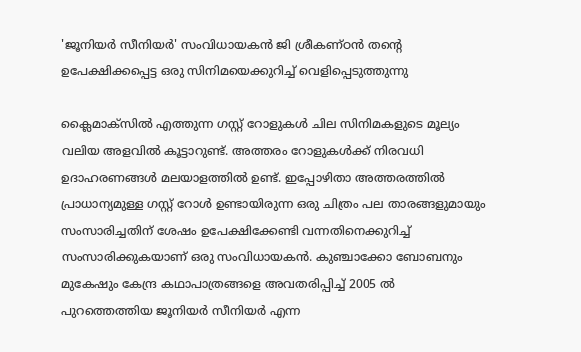'ജൂനിയർ സീനിയർ' സംവിധായകൻ ജി ശ്രീകണ്ഠൻ തന്‍റെ ഉപേക്ഷിക്കപ്പെട്ട ഒരു സിനിമയെക്കുറിച്ച് വെളിപ്പെടുത്തുന്നു

ക്ലൈമാക്സില്‍ എത്തുന്ന ഗസ്റ്റ് റോളുകള്‍ ചില സിനിമകളുടെ മൂല്യം വലിയ അളവില്‍ കൂട്ടാറുണ്ട്. അത്തരം റോളുകള്‍ക്ക് നിരവധി ഉദാഹരണങ്ങള്‍ മലയാളത്തില്‍ ഉണ്ട്. ഇപ്പോഴിതാ അത്തരത്തില്‍ പ്രാധാന്യമുള്ള ഗസ്റ്റ് റോള്‍ ഉണ്ടായിരുന്ന ഒരു ചിത്രം പല താരങ്ങളുമായും സംസാരിച്ചതിന് ശേഷം ഉപേക്ഷിക്കേണ്ടി വന്നതിനെക്കുറിച്ച് സംസാരിക്കുകയാണ് ഒരു സംവിധായകന്‍. കുഞ്ചാക്കോ ബോബനും മുകേഷും കേന്ദ്ര കഥാപാത്രങ്ങളെ അവതരിപ്പിച്ച് 2005 ല്‍ പുറത്തെത്തിയ ജൂനിയര്‍ സീനിയര്‍ എന്ന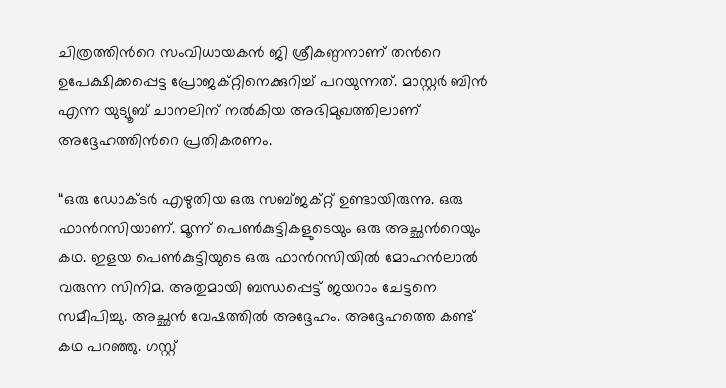ചിത്രത്തിന്‍റെ സംവിധായകന്‍ ജി ശ്രീകണ്ഠനാണ് തന്‍റെ ഉപേക്ഷിക്കപ്പെട്ട പ്രോജക്റ്റിനെക്കുറിച്ച് പറയുന്നത്. മാസ്റ്റര്‍ ബിന്‍ എന്ന യുട്യൂബ് ചാനലിന് നല്‍കിയ അഭിമുഖത്തിലാണ് അദ്ദേഹത്തിന്‍റെ പ്രതികരണം.

“ഒരു ഡോക്ടര്‍ എഴുതിയ ഒരു സബ്ജക്റ്റ് ഉണ്ടായിരുന്നു. ഒരു ഫാന്‍റസിയാണ്. മൂന്ന് പെണ്‍കുട്ടികളുടെയും ഒരു അച്ഛന്‍റെയും കഥ. ഇളയ പെണ്‍കുട്ടിയുടെ ഒരു ഫാന്‍റസിയില്‍ മോഹന്‍ലാല്‍ വരുന്ന സിനിമ. അതുമായി ബന്ധപ്പെട്ട് ജയറാം ചേട്ടനെ സമീപിച്ചു. അച്ഛന്‍ വേഷത്തില്‍ അദ്ദേഹം. അദ്ദേഹത്തെ കണ്ട് കഥ പറഞ്ഞു. ഗസ്റ്റ്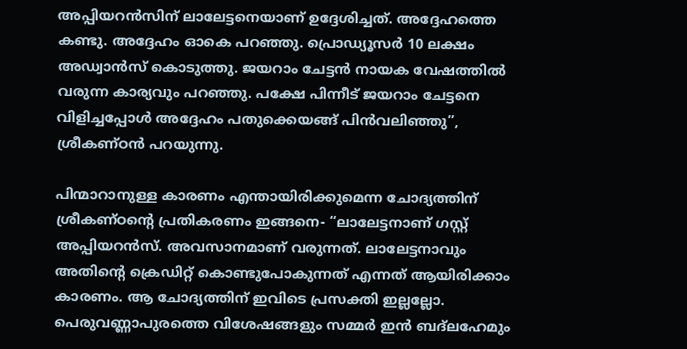അപ്പിയറന്‍സിന് ലാലേട്ടനെയാണ് ഉദ്ദേശിച്ചത്. അദ്ദേഹത്തെ കണ്ടു. അദ്ദേഹം ഓകെ പറഞ്ഞു. പ്രൊഡ്യൂസര്‍ 10 ലക്ഷം അഡ്വാന്‍സ് കൊടുത്തു. ജയറാം ചേട്ടന്‍ നായക വേഷത്തില്‍ വരുന്ന കാര്യവും പറഞ്ഞു. പക്ഷേ പിന്നീട് ജയറാം ചേട്ടനെ വിളിച്ചപ്പോള്‍ അദ്ദേഹം പതുക്കെയങ്ങ് പിന്‍വലിഞ്ഞു”, ശ്രീകണ്ഠന്‍ പറയുന്നു.

പിന്മാറാനുള്ള കാരണം എന്തായിരിക്കുമെന്ന ചോദ്യത്തിന് ശ്രീകണ്ഠന്‍റെ പ്രതികരണം ഇങ്ങനെ- “ലാലേട്ടനാണ് ഗസ്റ്റ് അപ്പിയറന്‍സ്. അവസാനമാണ് വരുന്നത്. ലാലേട്ടനാവും അതിന്‍റെ ക്രെഡിറ്റ് കൊണ്ടുപോകുന്നത് എന്നത് ആയിരിക്കാം കാരണം. ആ ചോദ്യത്തിന് ഇവിടെ പ്രസക്തി ഇല്ലല്ലോ. പെരുവണ്ണാപുരത്തെ വിശേഷങ്ങളും സമ്മര്‍ ഇന്‍ ബദ്‍ലഹേമും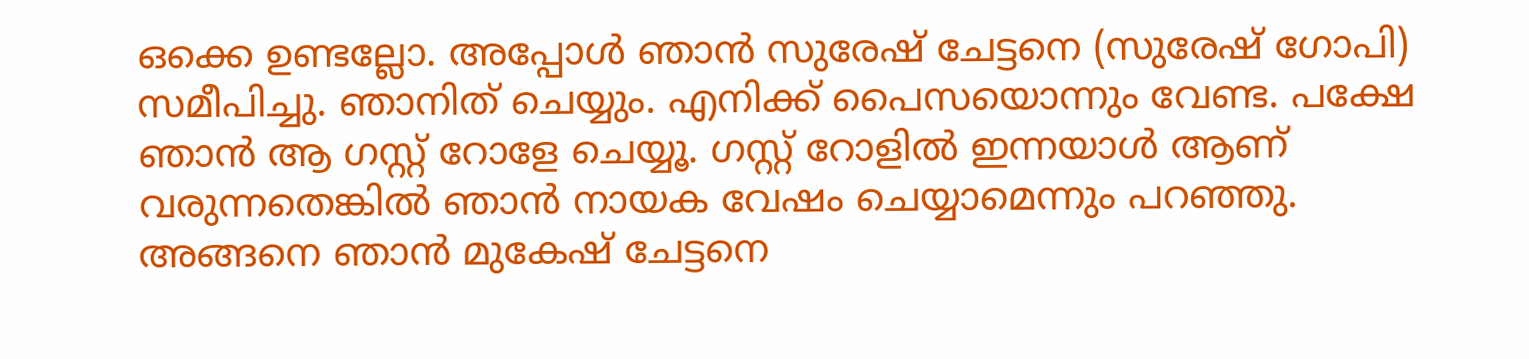ഒക്കെ ഉണ്ടല്ലോ. അപ്പോള്‍ ഞാന്‍ സുരേഷ് ചേട്ടനെ (സുരേഷ് ഗോപി) സമീപിച്ചു. ഞാനിത് ചെയ്യും. എനിക്ക് പൈസയൊന്നും വേണ്ട. പക്ഷേ ഞാന്‍ ആ ഗസ്റ്റ് റോളേ ചെയ്യൂ. ഗസ്റ്റ് റോളില്‍ ഇന്നയാള്‍ ആണ് വരുന്നതെങ്കില്‍ ഞാന്‍ നായക വേഷം ചെയ്യാമെന്നും പറഞ്ഞു. അങ്ങനെ ഞാന്‍ മുകേഷ് ചേട്ടനെ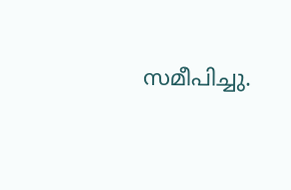സമീപിച്ചു.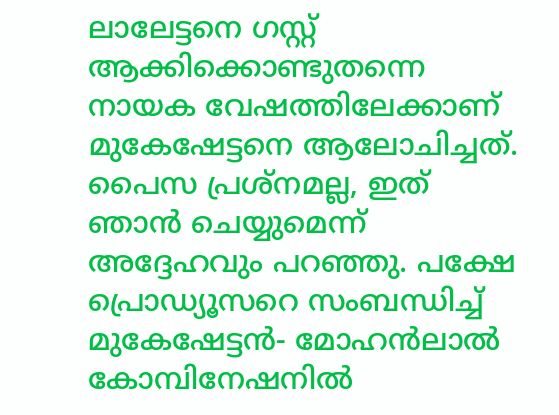ലാലേട്ടനെ ഗസ്റ്റ് ആക്കിക്കൊണ്ടുതന്നെ നായക വേഷത്തിലേക്കാണ് മുകേഷേട്ടനെ ആലോചിച്ചത്. പൈസ പ്രശ്നമല്ല, ഇത് ഞാന്‍ ചെയ്യുമെന്ന് അദ്ദേഹവും പറഞ്ഞു. പക്ഷേ പ്രൊഡ്യൂസറെ സംബന്ധിച്ച് മുകേഷേട്ടന്‍- മോഹന്‍ലാല്‍ കോമ്പിനേഷനില്‍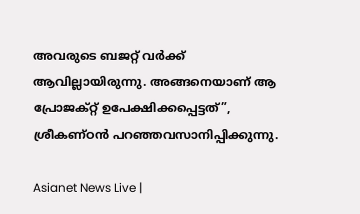അവരുടെ ബജറ്റ് വര്‍ക്ക് ആവില്ലായിരുന്നു. അങ്ങനെയാണ് ആ പ്രോജക്റ്റ് ഉപേക്ഷിക്കപ്പെട്ടത്”, ശ്രീകണ്ഠന്‍ പറഞ്ഞവസാനിപ്പിക്കുന്നു.

Asianet News Live |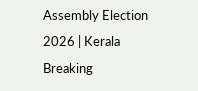Assembly Election 2026 | Kerala Breaking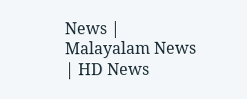News | Malayalam News | HD News